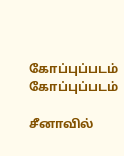கோப்புப்படம்
கோப்புப்படம்

சீனாவில்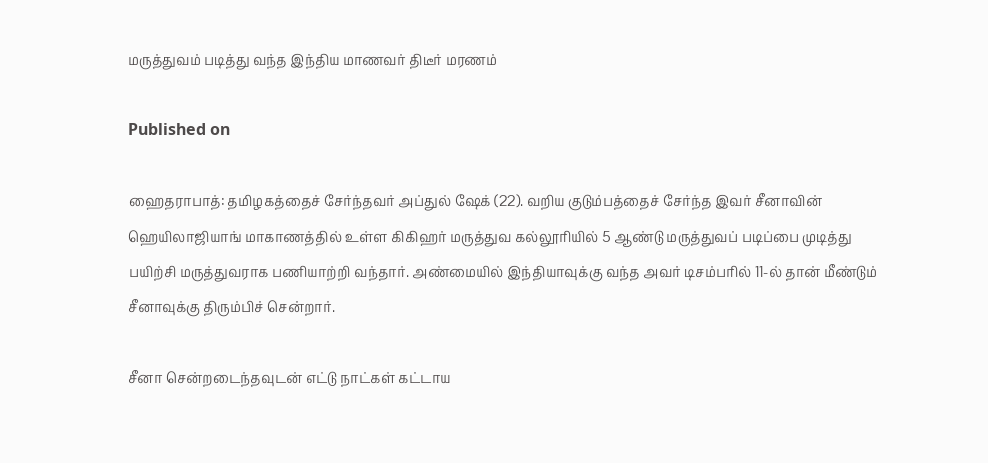மருத்துவம் படித்து வந்த இந்திய மாணவர் திடீர் மரணம்

Published on

ஹைதராபாத்: தமிழகத்தைச் சேர்ந்தவர் அப்துல் ஷேக் (22). வறிய குடும்பத்தைச் சேர்ந்த இவர் சீனாவின் ஹெயிலாஜியாங் மாகாணத்தில் உள்ள கிகிஹர் மருத்துவ கல்லூரியில் 5 ஆண்டு மருத்துவப் படிப்பை முடித்து பயிற்சி மருத்துவராக பணியாற்றி வந்தார். அண்மையில் இந்தியாவுக்கு வந்த அவர் டிசம்பரில் 11-ல் தான் மீண்டும் சீனாவுக்கு திரும்பிச் சென்றார்.

சீனா சென்றடைந்தவுடன் எட்டு நாட்கள் கட்டாய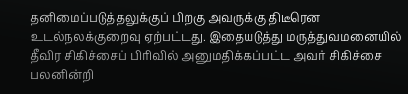தனிமைப்படுத்தலுக்குப் பிறகு அவருக்கு திடீரென உடல்நலக்குறைவு ஏற்பட்டது. இதையடுத்து மருத்துவமனையில் தீவிர சிகிச்சைப் பிரிவில் அனுமதிக்கப்பட்ட அவர் சிகிச்சை பலனின்றி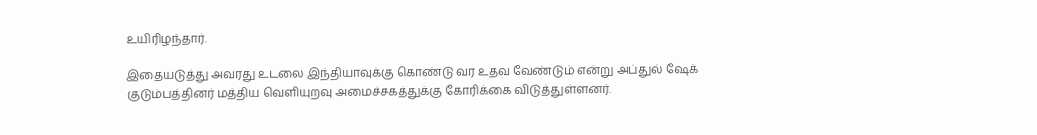உயிரிழந்தார்.

இதையடுத்து அவரது உடலை இந்தியாவுக்கு கொண்டு வர உதவ வேண்டும் என்று அப்துல் ஷேக் குடும்பத்தினர் மத்திய வெளியுறவு அமைச்சகத்துக்கு கோரிக்கை விடுத்துள்ளனர்.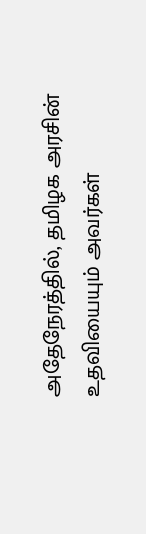அதேநேரத்தில், தமிழக அரசின் உதவியையும் அவர்கள்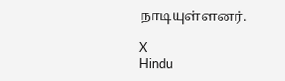நாடியுள்ளனர்.

X
Hindu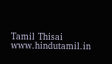Tamil Thisai
www.hindutamil.in